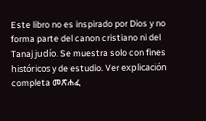Este libro no es inspirado por Dios y no forma parte del canon cristiano ni del Tanaj judío. Se muestra solo con fines históricos y de estudio. Ver explicación completa መጽሐፈ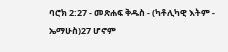ባሮክ 2:27 - መጽሐፍ ቅዱስ - (ካቶሊካዊ እትም - ኤማሁስ)27 ሆኖም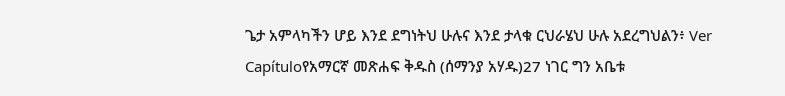ጌታ አምላካችን ሆይ እንደ ደግነትህ ሁሉና እንደ ታላቁ ርህራሄህ ሁሉ አደረግህልን፥ Ver Capítuloየአማርኛ መጽሐፍ ቅዱስ (ሰማንያ አሃዱ)27 ነገር ግን አቤቱ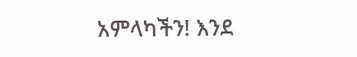አምላካችን! እንደ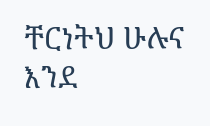ቸርነትህ ሁሉና እንደ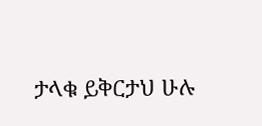ታላቁ ይቅርታህ ሁሉ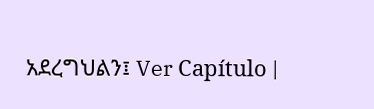አደረግህልን፤ Ver Capítulo |